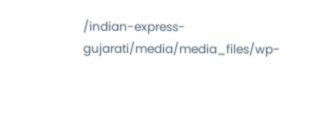/indian-express-gujarati/media/media_files/wp-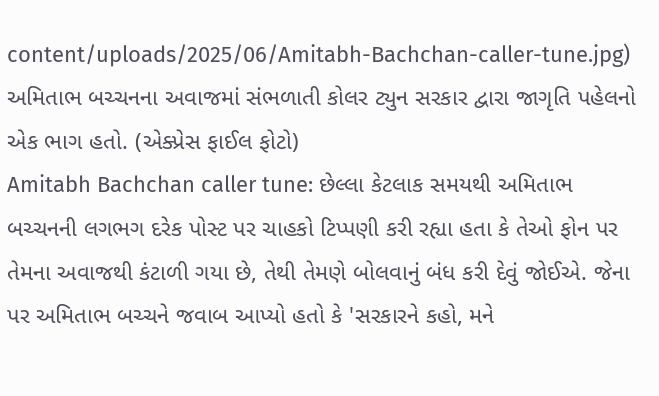content/uploads/2025/06/Amitabh-Bachchan-caller-tune.jpg)
અમિતાભ બચ્ચનના અવાજમાં સંભળાતી કોલર ટ્યુન સરકાર દ્વારા જાગૃતિ પહેલનો એક ભાગ હતો. (એક્પ્રેસ ફાઈલ ફોટો)
Amitabh Bachchan caller tune: છેલ્લા કેટલાક સમયથી અમિતાભ બચ્ચનની લગભગ દરેક પોસ્ટ પર ચાહકો ટિપ્પણી કરી રહ્યા હતા કે તેઓ ફોન પર તેમના અવાજથી કંટાળી ગયા છે, તેથી તેમણે બોલવાનું બંધ કરી દેવું જોઈએ. જેના પર અમિતાભ બચ્ચને જવાબ આપ્યો હતો કે 'સરકારને કહો, મને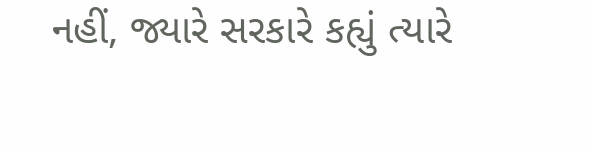નહીં, જ્યારે સરકારે કહ્યું ત્યારે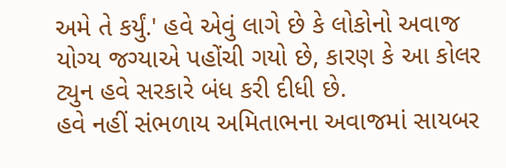અમે તે કર્યું.' હવે એવું લાગે છે કે લોકોનો અવાજ યોગ્ય જગ્યાએ પહોંચી ગયો છે, કારણ કે આ કોલર ટ્યુન હવે સરકારે બંધ કરી દીધી છે.
હવે નહીં સંભળાય અમિતાભના અવાજમાં સાયબર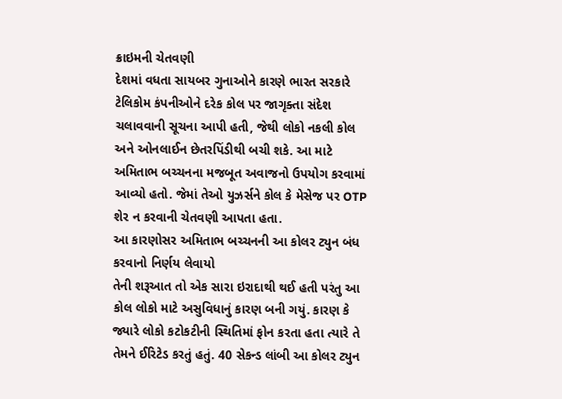ક્રાઇમની ચેતવણી
દેશમાં વધતા સાયબર ગુનાઓને કારણે ભારત સરકારે ટેલિકોમ કંપનીઓને દરેક કોલ પર જાગૃક્તા સંદેશ ચલાવવાની સૂચના આપી હતી, જેથી લોકો નકલી કોલ અને ઓનલાઈન છેતરપિંડીથી બચી શકે. આ માટે અમિતાભ બચ્ચનના મજબૂત અવાજનો ઉપયોગ કરવામાં આવ્યો હતો. જેમાં તેઓ યુઝર્સને કોલ કે મેસેજ પર OTP શેર ન કરવાની ચેતવણી આપતા હતા.
આ કારણોસર અમિતાભ બચ્ચનની આ કોલર ટ્યુન બંધ કરવાનો નિર્ણય લેવાયો
તેની શરૂઆત તો એક સારા ઇરાદાથી થઈ હતી પરંતુ આ કોલ લોકો માટે અસુવિધાનું કારણ બની ગયું. કારણ કે જ્યારે લોકો કટોકટીની સ્થિતિમાં ફોન કરતા હતા ત્યારે તે તેમને ઈરિટેડ કરતું હતું. 40 સેકન્ડ લાંબી આ કોલર ટ્યુન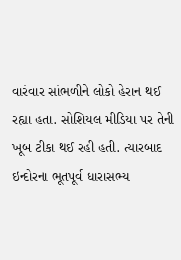વારંવાર સાંભળીને લોકો હેરાન થઈ રહ્યા હતા. સોશિયલ મીડિયા પર તેની ખૂબ ટીકા થઈ રહી હતી. ત્યારબાદ ઇન્દોરના ભૂતપૂર્વ ધારાસભ્ય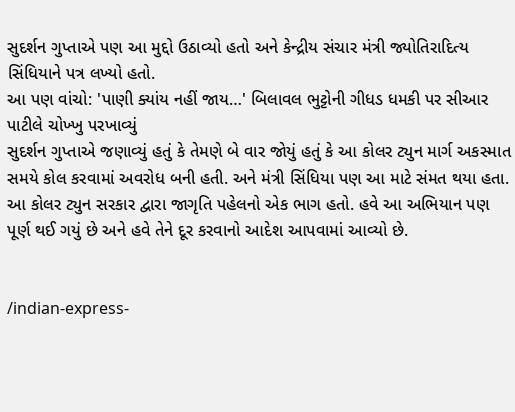સુદર્શન ગુપ્તાએ પણ આ મુદ્દો ઉઠાવ્યો હતો અને કેન્દ્રીય સંચાર મંત્રી જ્યોતિરાદિત્ય સિંધિયાને પત્ર લખ્યો હતો.
આ પણ વાંચો: 'પાણી ક્યાંય નહીં જાય…' બિલાવલ ભુટ્ટોની ગીધડ ધમકી પર સીઆર પાટીલે ચોખ્ખુ પરખાવ્યું
સુદર્શન ગુપ્તાએ જણાવ્યું હતું કે તેમણે બે વાર જોયું હતું કે આ કોલર ટ્યુન માર્ગ અકસ્માત સમયે કોલ કરવામાં અવરોધ બની હતી. અને મંત્રી સિંધિયા પણ આ માટે સંમત થયા હતા.
આ કોલર ટ્યુન સરકાર દ્વારા જાગૃતિ પહેલનો એક ભાગ હતો. હવે આ અભિયાન પણ પૂર્ણ થઈ ગયું છે અને હવે તેને દૂર કરવાનો આદેશ આપવામાં આવ્યો છે.


/indian-express-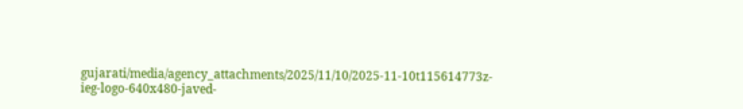gujarati/media/agency_attachments/2025/11/10/2025-11-10t115614773z-ieg-logo-640x480-javed-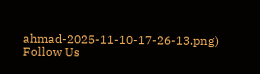ahmad-2025-11-10-17-26-13.png)
Follow Us